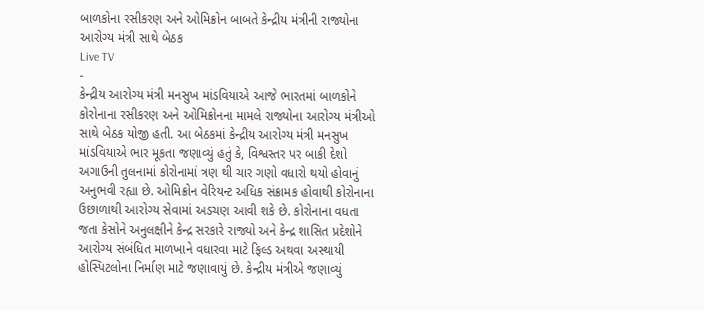બાળકોના રસીકરણ અને ઓમિક્રોન બાબતે કેન્દ્રીય મંત્રીની રાજ્યોના આરોગ્ય મંત્રી સાથે બેઠક
Live TV
-
કેન્દ્રીય આરોગ્ય મંત્રી મનસુખ માંડવિયાએ આજે ભારતમાં બાળકોને કોરોનાના રસીકરણ અને ઓમિક્રોનના મામલે રાજ્યોના આરોગ્ય મંત્રીઓ સાથે બેઠક યોજી હતી. આ બેઠકમાં કેન્દ્રીય આરોગ્ય મંત્રી મનસુખ માંડવિયાએ ભાર મૂકતા જણાવ્યું હતું કે, વિશ્વસ્તર પર બાકી દેશો અગાઉની તુલનામાં કોરોનામાં ત્રણ થી ચાર ગણો વધારો થયો હોવાનું અનુભવી રહ્યા છે. ઓમિક્રોન વેરિયન્ટ અધિક સંક્રામક હોવાથી કોરોનાના ઉછાળાથી આરોગ્ય સેવામાં અડચણ આવી શકે છે. કોરોનાના વધતા જતા કેસોને અનુલક્ષીને કેન્દ્ર સરકારે રાજ્યો અને કેન્દ્ર શાસિત પ્રદેશોને આરોગ્ય સંબંધિત માળખાને વધારવા માટે ફિલ્ડ અથવા અસ્થાયી હોસ્પિટલોના નિર્માણ માટે જણાવાયું છે. કેન્દ્રીય મંત્રીએ જણાવ્યું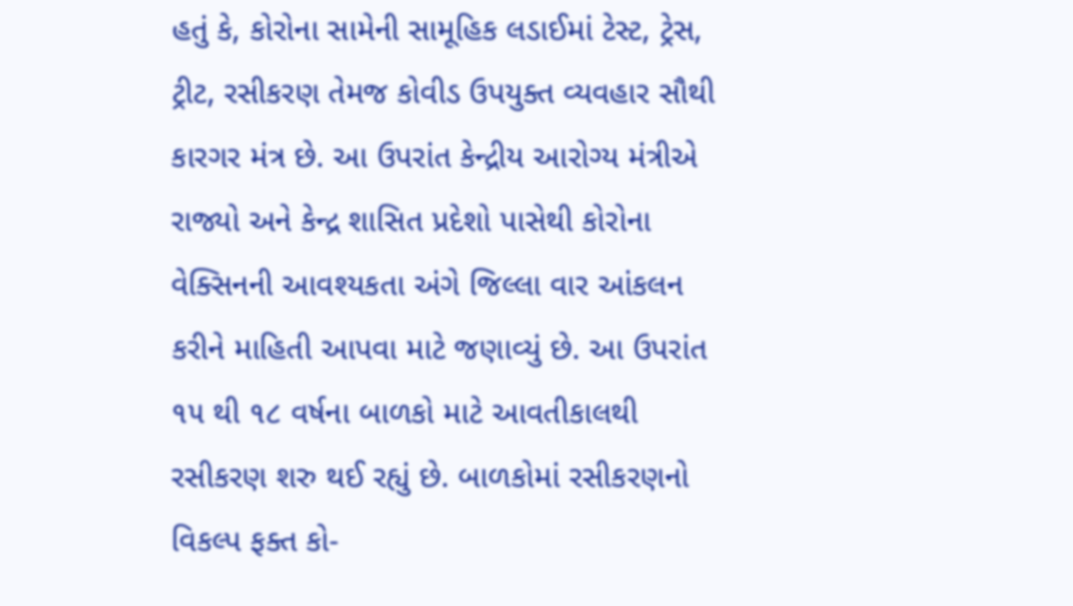હતું કે, કોરોના સામેની સામૂહિક લડાઈમાં ટેસ્ટ, ટ્રેસ, ટ્રીટ, રસીકરણ તેમજ કોવીડ ઉપયુક્ત વ્યવહાર સૌથી કારગર મંત્ર છે. આ ઉપરાંત કેન્દ્રીય આરોગ્ય મંત્રીએ રાજ્યો અને કેન્દ્ર શાસિત પ્રદેશો પાસેથી કોરોના વેક્સિનની આવશ્યકતા અંગે જિલ્લા વાર આંકલન કરીને માહિતી આપવા માટે જણાવ્યું છે. આ ઉપરાંત ૧૫ થી ૧૮ વર્ષના બાળકો માટે આવતીકાલથી રસીકરણ શરુ થઈ રહ્યું છે. બાળકોમાં રસીકરણનો વિકલ્પ ફક્ત કો-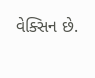વેક્સિન છે.